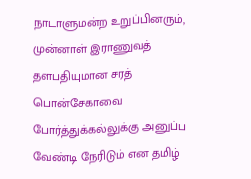நாடாளுமன்ற உறுப்பினரும், முன்னாள் இராணுவத் தளபதியுமான சரத் பொன்சேகாவை போர்த்துக்கல்லுக்கு அனுப்ப வேண்டி நேரிடும் என தமிழ்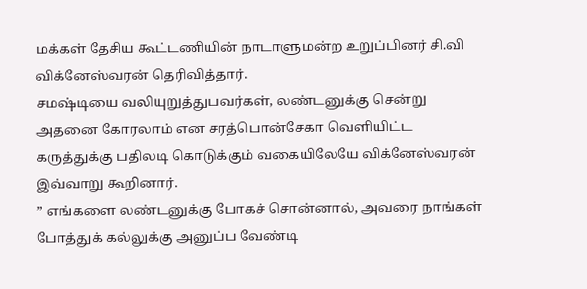மக்கள் தேசிய கூட்டணியின் நாடாளுமன்ற உறுப்பினர் சி.வி விக்னேஸ்வரன் தெரிவித்தார்.
சமஷ்டியை வலியுறுத்துபவர்கள், லண்டனுக்கு சென்று அதனை கோரலாம் என சரத்பொன்சேகா வெளியிட்ட கருத்துக்கு பதிலடி கொடுக்கும் வகையிலேயே விக்னேஸ்வரன் இவ்வாறு கூறினார்.
” எங்களை லண்டனுக்கு போகச் சொன்னால், அவரை நாங்கள் போத்துக் கல்லுக்கு அனுப்ப வேண்டி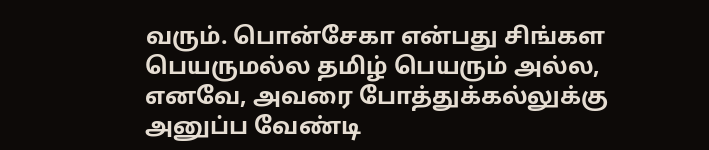வரும். பொன்சேகா என்பது சிங்கள பெயருமல்ல தமிழ் பெயரும் அல்ல, எனவே, அவரை போத்துக்கல்லுக்கு அனுப்ப வேண்டி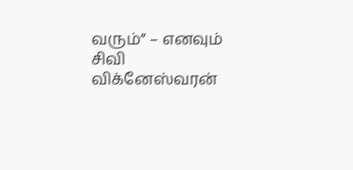வரும்” – எனவும் சிவி விக்னேஸ்வரன்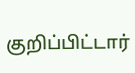குறிப்பிட்டார்